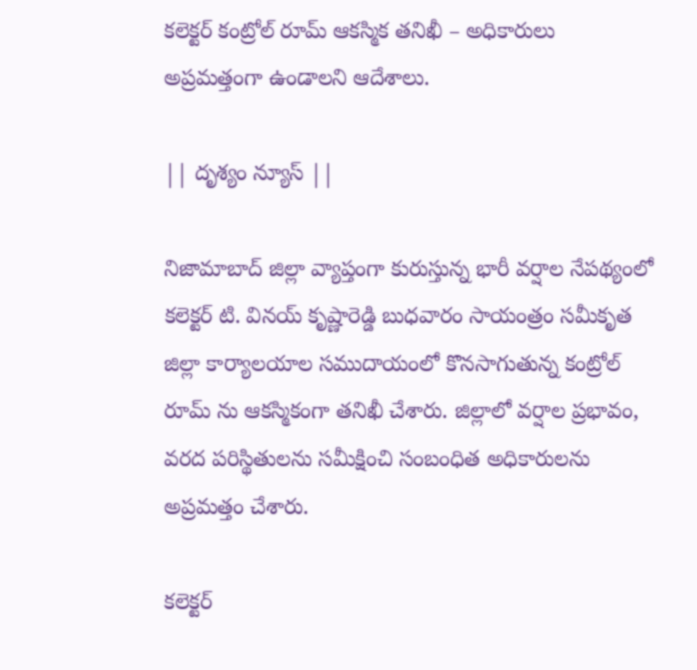కలెక్టర్ కంట్రోల్ రూమ్ ఆకస్మిక తనిఖీ – అధికారులు అప్రమత్తంగా ఉండాలని ఆదేశాలు.

|| దృశ్యం న్యూస్ ||

నిజామాబాద్ జిల్లా వ్యాప్తంగా కురుస్తున్న భారీ వర్షాల నేపథ్యంలో కలెక్టర్ టి. వినయ్ కృష్ణారెడ్డి బుధవారం సాయంత్రం సమీకృత జిల్లా కార్యాలయాల సముదాయంలో కొనసాగుతున్న కంట్రోల్ రూమ్ ను ఆకస్మికంగా తనిఖీ చేశారు. జిల్లాలో వర్షాల ప్రభావం, వరద పరిస్థితులను సమీక్షించి సంబంధిత అధికారులను అప్రమత్తం చేశారు.

కలెక్టర్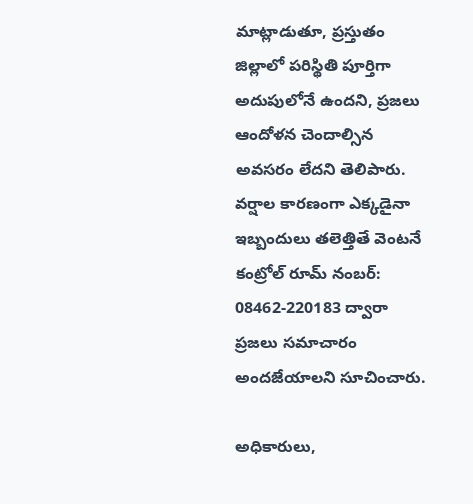మాట్లాడుతూ, ప్రస్తుతం జిల్లాలో పరిస్థితి పూర్తిగా అదుపులోనే ఉందని, ప్రజలు ఆందోళన చెందాల్సిన అవసరం లేదని తెలిపారు. వర్షాల కారణంగా ఎక్కడైనా ఇబ్బందులు తలెత్తితే వెంటనే కంట్రోల్ రూమ్ నంబర్: 08462-220183 ద్వారా ప్రజలు సమాచారం అందజేయాలని సూచించారు.

అధికారులు,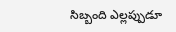సిబ్బంది ఎల్లప్పుడూ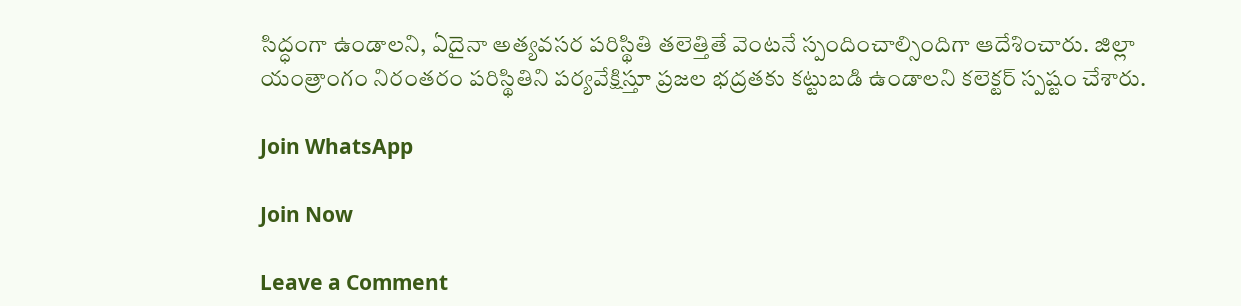సిద్ధంగా ఉండాలని, ఏదైనా అత్యవసర పరిస్థితి తలెత్తితే వెంటనే స్పందించాల్సిందిగా ఆదేశించారు. జిల్లా యంత్రాంగం నిరంతరం పరిస్థితిని పర్యవేక్షిస్తూ ప్రజల భద్రతకు కట్టుబడి ఉండాలని కలెక్టర్ స్పష్టం చేశారు.

Join WhatsApp

Join Now

Leave a Comment